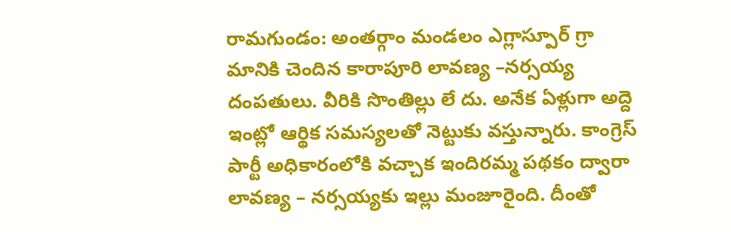రామగుండం: అంతర్గాం మండలం ఎగ్లాస్పూర్ గ్రా మానికి చెందిన కారాపూరి లావణ్య –నర్సయ్య దంపతులు. వీరికి సొంతిల్లు లే దు. అనేక ఏళ్లుగా అద్దె ఇంట్లో ఆర్థిక సమస్యలతో నెట్టుకు వస్తున్నారు. కాంగ్రెస్ పార్టీ అధికారంలోకి వచ్చాక ఇందిరమ్మ పథకం ద్వారా లావణ్య – నర్సయ్యకు ఇల్లు మంజూరైంది. దీంతో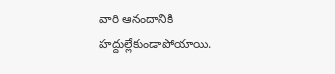వారి ఆనందానికి హద్దుల్లేకుండాపోయాయి.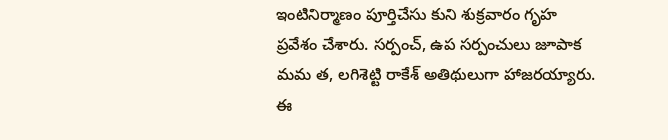ఇంటినిర్మాణం పూర్తిచేసు కుని శుక్రవారం గృహ ప్రవేశం చేశారు. సర్పంచ్, ఉప సర్పంచులు జూపాక మమ త, లగిశెట్టి రాకేశ్ అతిథులుగా హాజరయ్యారు. ఈ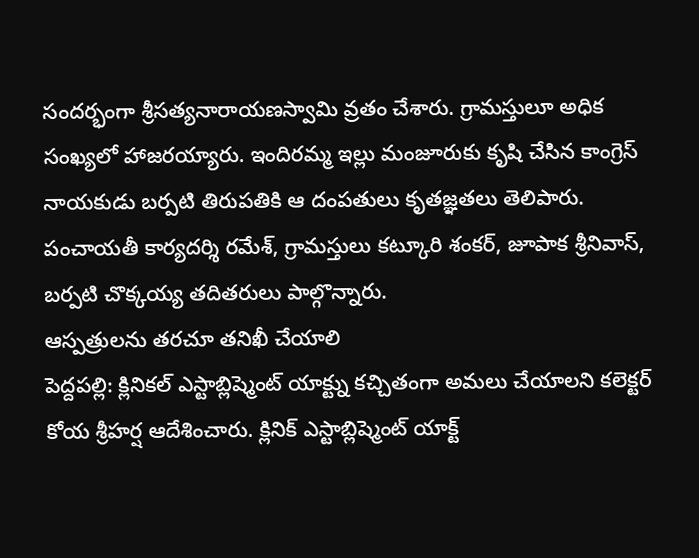సందర్భంగా శ్రీసత్యనారాయణస్వామి వ్రతం చేశారు. గ్రామస్తులూ అధిక సంఖ్యలో హాజరయ్యారు. ఇందిరమ్మ ఇల్లు మంజూరుకు కృషి చేసిన కాంగ్రెస్ నాయకుడు బర్పటి తిరుపతికి ఆ దంపతులు కృతజ్ఞతలు తెలిపారు. పంచాయతీ కార్యదర్శి రమేశ్, గ్రామస్తులు కట్కూరి శంకర్, జూపాక శ్రీనివాస్, బర్పటి చొక్కయ్య తదితరులు పాల్గొన్నారు.
ఆస్పత్రులను తరచూ తనిఖీ చేయాలి
పెద్దపల్లి: క్లినికల్ ఎస్టాబ్లిష్మెంట్ యాక్ట్ను కచ్చితంగా అమలు చేయాలని కలెక్టర్ కోయ శ్రీహర్ష ఆదేశించారు. క్లినిక్ ఎస్టాబ్లిష్మెంట్ యాక్ట్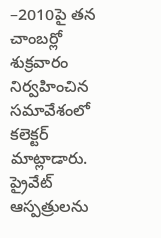–2010పై తన చాంబర్లో శుక్రవారం నిర్వహించిన సమావేశంలో కలెక్టర్ మాట్లాడారు. ప్రైవేట్ ఆస్పత్రులను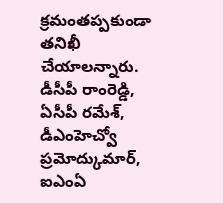క్రమంతప్పకుండా తనిఖీ చేయాలన్నారు. డీసీపీ రాంరెడ్డి, ఏసీపీ రమేశ్, డీఎంహెచ్వో ప్రమోద్కుమార్, ఐఎంఏ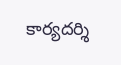కార్యదర్శి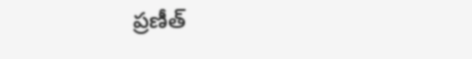ప్రణీత్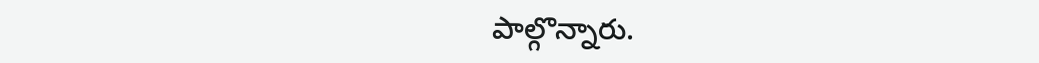పాల్గొన్నారు.